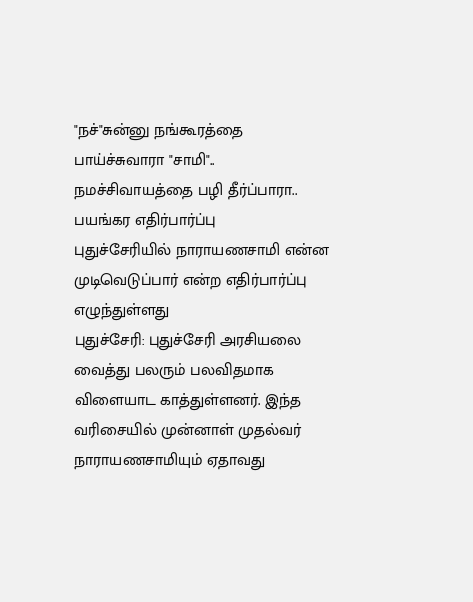"நச்"சுன்னு நங்கூரத்தை பாய்ச்சுவாரா "சாமி".. நமச்சிவாயத்தை பழி தீர்ப்பாரா.. பயங்கர எதிர்பார்ப்பு
புதுச்சேரியில் நாராயணசாமி என்ன முடிவெடுப்பார் என்ற எதிர்பார்ப்பு எழுந்துள்ளது
புதுச்சேரி: புதுச்சேரி அரசியலை வைத்து பலரும் பலவிதமாக விளையாட காத்துள்ளனர். இந்த வரிசையில் முன்னாள் முதல்வர் நாராயணசாமியும் ஏதாவது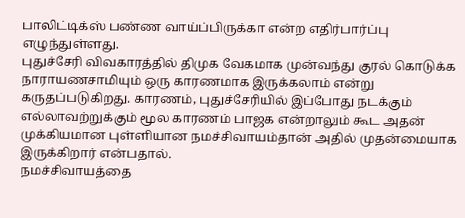பாலிட்டிக்ஸ் பண்ண வாய்ப்பிருக்கா என்ற எதிர்பார்ப்பு எழுந்துள்ளது.
புதுச்சேரி விவகாரத்தில் திமுக வேகமாக முன்வந்து குரல் கொடுக்க நாராயணசாமியும் ஒரு காரணமாக இருக்கலாம் என்று கருதப்படுகிறது. காரணம், புதுச்சேரியில் இப்போது நடக்கும் எல்லாவற்றுக்கும் மூல காரணம் பாஜக என்றாலும் கூட அதன் முக்கியமான புள்ளியான நமச்சிவாயம்தான் அதில் முதன்மையாக இருக்கிறார் என்பதால்.
நமச்சிவாயத்தை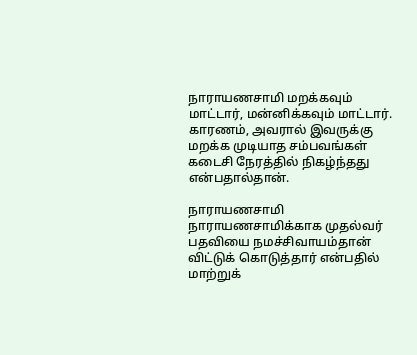நாராயணசாமி மறக்கவும் மாட்டார், மன்னிக்கவும் மாட்டார். காரணம், அவரால் இவருக்கு மறக்க முடியாத சம்பவங்கள் கடைசி நேரத்தில் நிகழ்ந்தது என்பதால்தான்.

நாராயணசாமி
நாராயணசாமிக்காக முதல்வர் பதவியை நமச்சிவாயம்தான் விட்டுக் கொடுத்தார் என்பதில் மாற்றுக்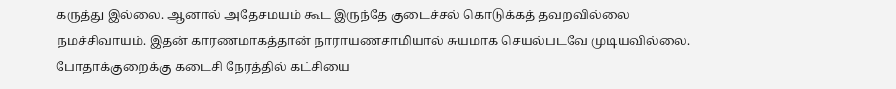கருத்து இல்லை. ஆனால் அதேசமயம் கூட இருந்தே குடைச்சல் கொடுக்கத் தவறவில்லை நமச்சிவாயம். இதன் காரணமாகத்தான் நாராயணசாமியால் சுயமாக செயல்படவே முடியவில்லை. போதாக்குறைக்கு கடைசி நேரத்தில் கட்சியை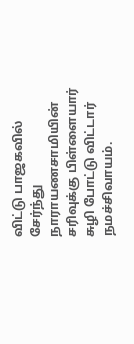விட்டு பாஜகவில் சேர்ந்து நாராயணசாமியின் சரிவுக்கு பிள்ளையார் சுழி போட்டு விட்டார் நமச்சிவாயம்.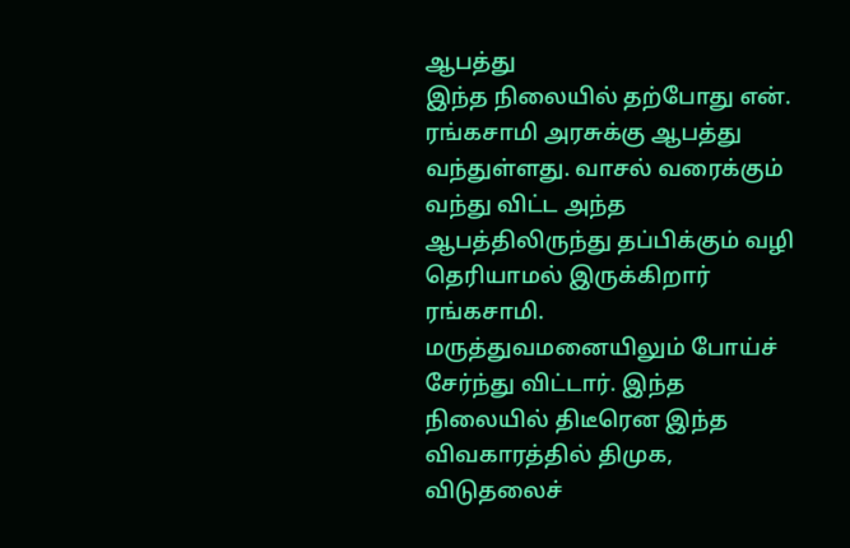ஆபத்து
இந்த நிலையில் தற்போது என். ரங்கசாமி அரசுக்கு ஆபத்து வந்துள்ளது. வாசல் வரைக்கும் வந்து விட்ட அந்த ஆபத்திலிருந்து தப்பிக்கும் வழி தெரியாமல் இருக்கிறார் ரங்கசாமி. மருத்துவமனையிலும் போய்ச் சேர்ந்து விட்டார். இந்த நிலையில் திடீரென இந்த விவகாரத்தில் திமுக, விடுதலைச்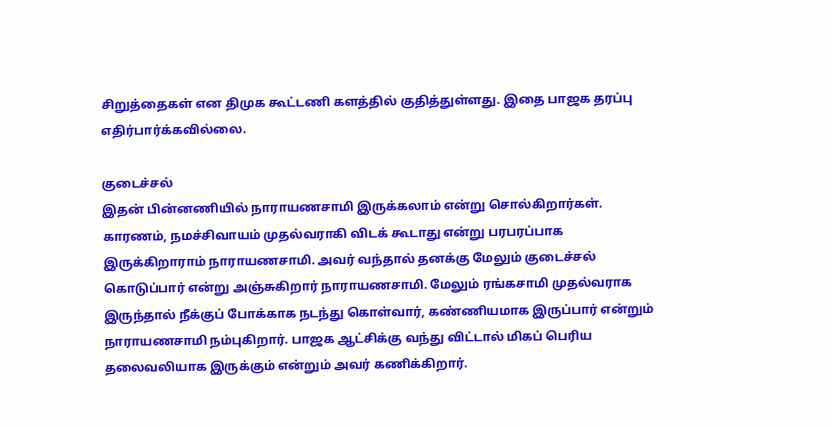சிறுத்தைகள் என திமுக கூட்டணி களத்தில் குதித்துள்ளது. இதை பாஜக தரப்பு எதிர்பார்க்கவில்லை.

குடைச்சல்
இதன் பின்னணியில் நாராயணசாமி இருக்கலாம் என்று சொல்கிறார்கள். காரணம், நமச்சிவாயம் முதல்வராகி விடக் கூடாது என்று பரபரப்பாக இருக்கிறாராம் நாராயணசாமி. அவர் வந்தால் தனக்கு மேலும் குடைச்சல் கொடுப்பார் என்று அஞ்சுகிறார் நாராயணசாமி. மேலும் ரங்கசாமி முதல்வராக இருந்தால் நீக்குப் போக்காக நடந்து கொள்வார், கண்ணியமாக இருப்பார் என்றும் நாராயணசாமி நம்புகிறார். பாஜக ஆட்சிக்கு வந்து விட்டால் மிகப் பெரிய தலைவலியாக இருக்கும் என்றும் அவர் கணிக்கிறார்.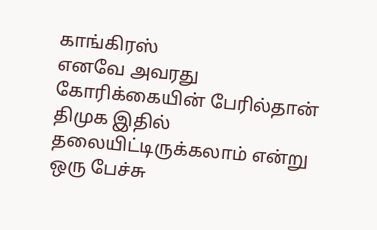காங்கிரஸ்
எனவே அவரது கோரிக்கையின் பேரில்தான் திமுக இதில் தலையிட்டிருக்கலாம் என்று ஒரு பேச்சு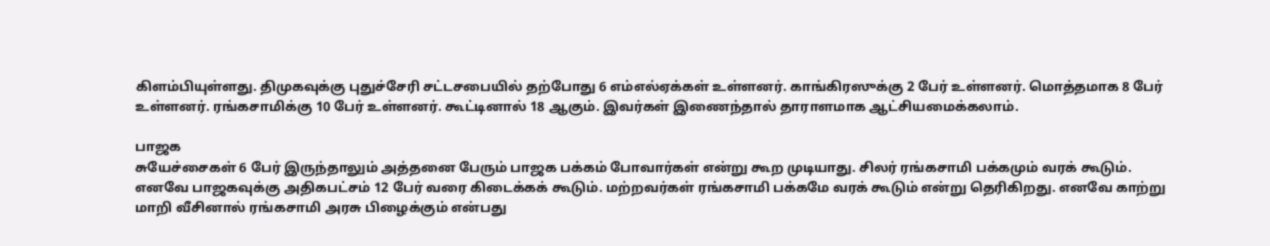கிளம்பியுள்ளது. திமுகவுக்கு புதுச்சேரி சட்டசபையில் தற்போது 6 எம்எல்ஏக்கள் உள்ளனர். காங்கிரஸுக்கு 2 பேர் உள்ளனர். மொத்தமாக 8 பேர் உள்ளனர். ரங்கசாமிக்கு 10 பேர் உள்ளனர். கூட்டினால் 18 ஆகும். இவர்கள் இணைந்தால் தாராளமாக ஆட்சியமைக்கலாம்.

பாஜக
சுயேச்சைகள் 6 பேர் இருந்தாலும் அத்தனை பேரும் பாஜக பக்கம் போவார்கள் என்று கூற முடியாது. சிலர் ரங்கசாமி பக்கமும் வரக் கூடும். எனவே பாஜகவுக்கு அதிகபட்சம் 12 பேர் வரை கிடைக்கக் கூடும். மற்றவர்கள் ரங்கசாமி பக்கமே வரக் கூடும் என்று தெரிகிறது. எனவே காற்று மாறி வீசினால் ரங்கசாமி அரசு பிழைக்கும் என்பது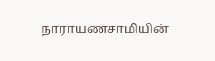நாராயணசாமியின்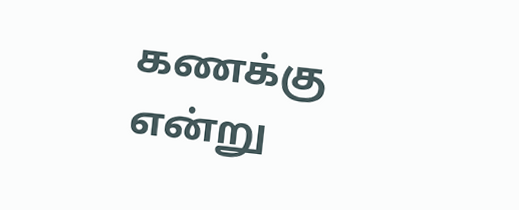கணக்கு என்று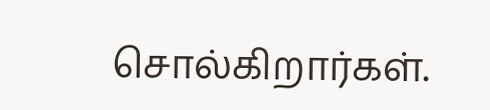சொல்கிறார்கள்.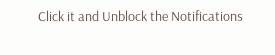Click it and Unblock the Notifications